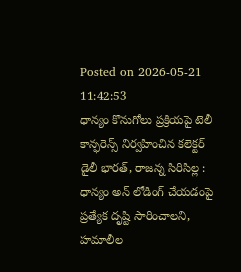Posted on 2026-05-21 11:42:53
ధాన్యం కొనుగోలు ప్రక్రియపై టెలీ కాన్ఫరెన్స్ నిర్వహించిన కలెక్టర్
డైలీ భారత్, రాజన్న సిరిసిల్ల : ధాన్యం అన్ లోడింగ్ చేయడంపై ప్రత్యేక దృష్టి సారించాలని, హమాలీల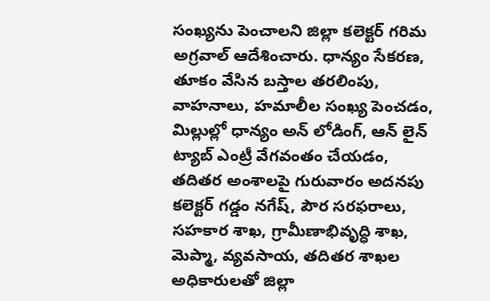సంఖ్యను పెంచాలని జిల్లా కలెక్టర్ గరిమ అగ్రవాల్ ఆదేశించారు. ధాన్యం సేకరణ, తూకం వేసిన బస్తాల తరలింపు, వాహనాలు, హమాలీల సంఖ్య పెంచడం, మిల్లుల్లో ధాన్యం అన్ లోడింగ్, ఆన్ లైన్ ట్యాబ్ ఎంట్రీ వేగవంతం చేయడం, తదితర అంశాలపై గురువారం అదనపు కలెక్టర్ గడ్డం నగేష్, పౌర సరఫరాలు, సహకార శాఖ, గ్రామీణాభివృద్ధి శాఖ, మెప్మా, వ్యవసాయ, తదితర శాఖల అధికారులతో జిల్లా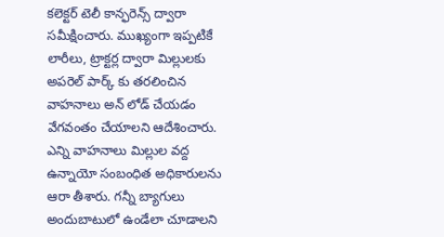కలెక్టర్ టెలీ కాన్ఫరెన్స్ ద్వారా సమీక్షించారు. ముఖ్యంగా ఇప్పటికే లారీలు, ట్రాక్టర్ల ద్వారా మిల్లులకు అపరెల్ పార్క్ కు తరలించిన వాహనాలు అన్ లోడ్ చేయడం వేగవంతం చేయాలని ఆదేశించారు. ఎన్ని వాహనాలు మిల్లుల వద్ద ఉన్నాయో సంబంధిత అధికారులను ఆరా తీశారు. గన్నీ బ్యాగులు అందుబాటులో ఉండేలా చూడాలని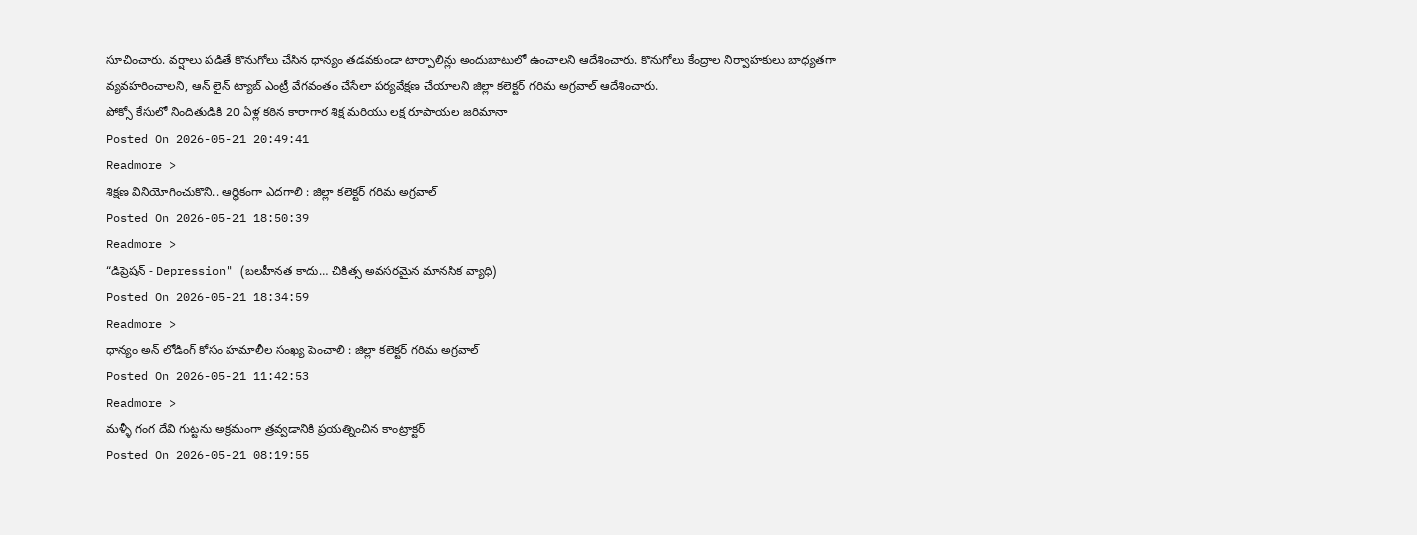సూచించారు. వర్షాలు పడితే కొనుగోలు చేసిన ధాన్యం తడవకుండా టార్పాలిన్లు అందుబాటులో ఉంచాలని ఆదేశించారు. కొనుగోలు కేంద్రాల నిర్వాహకులు బాధ్యతగా వ్యవహరించాలని, ఆన్ లైన్ ట్యాబ్ ఎంట్రీ వేగవంతం చేసేలా పర్యవేక్షణ చేయాలని జిల్లా కలెక్టర్ గరిమ అగ్రవాల్ ఆదేశించారు.
పోక్సో కేసులో నిందితుడికి 20 ఏళ్ల కఠిన కారాగార శిక్ష మరియు లక్ష రూపాయల జరిమానా
Posted On 2026-05-21 20:49:41
Readmore >
శిక్షణ వినియోగించుకొని.. ఆర్థికంగా ఎదగాలి : జిల్లా కలెక్టర్ గరిమ అగ్రవాల్
Posted On 2026-05-21 18:50:39
Readmore >
“డిప్రెషన్ - Depression" (బలహీనత కాదు… చికిత్స అవసరమైన మానసిక వ్యాధి)
Posted On 2026-05-21 18:34:59
Readmore >
ధాన్యం అన్ లోడింగ్ కోసం హమాలీల సంఖ్య పెంచాలి : జిల్లా కలెక్టర్ గరిమ అగ్రవాల్
Posted On 2026-05-21 11:42:53
Readmore >
మళ్ళీ గంగ దేవి గుట్టను అక్రమంగా త్రవ్వడానికి ప్రయత్నించిన కాంట్రాక్టర్
Posted On 2026-05-21 08:19:55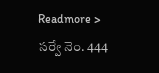Readmore >
సర్వే నెం. 444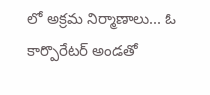లో అక్రమ నిర్మాణాలు... ఓ కార్పొరేటర్ అండతో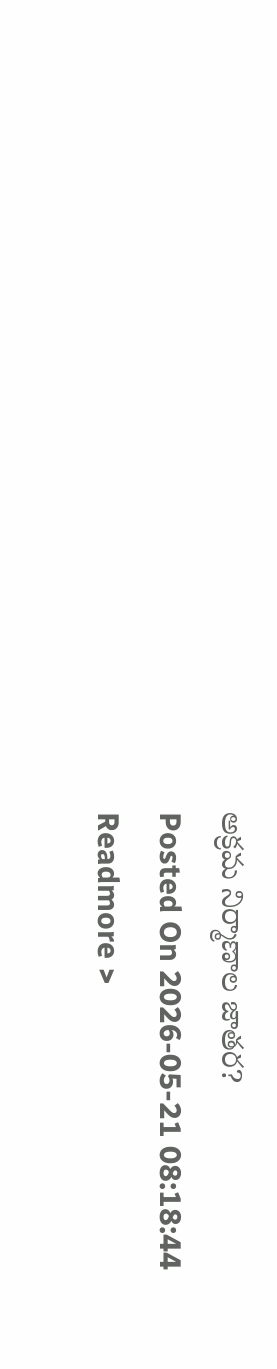అక్రమ నిర్మాణాల జాతర?
Posted On 2026-05-21 08:18:44
Readmore >